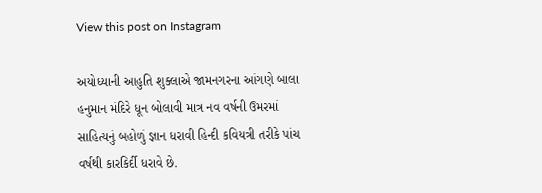View this post on Instagram

અયોધ્યાની આહુતિ શુક્લાએ જામનગરના આંગણે બાલા હનુમાન મંદિરે ધૂન બોલાવી માત્ર નવ વર્ષની ઉમરમાં સાહિત્યનું બહોળું જ્ઞાન ધરાવી હિન્દી કવિયત્રી તરીકે પાંચ વર્ષથી કારકિર્દી ધરાવે છે.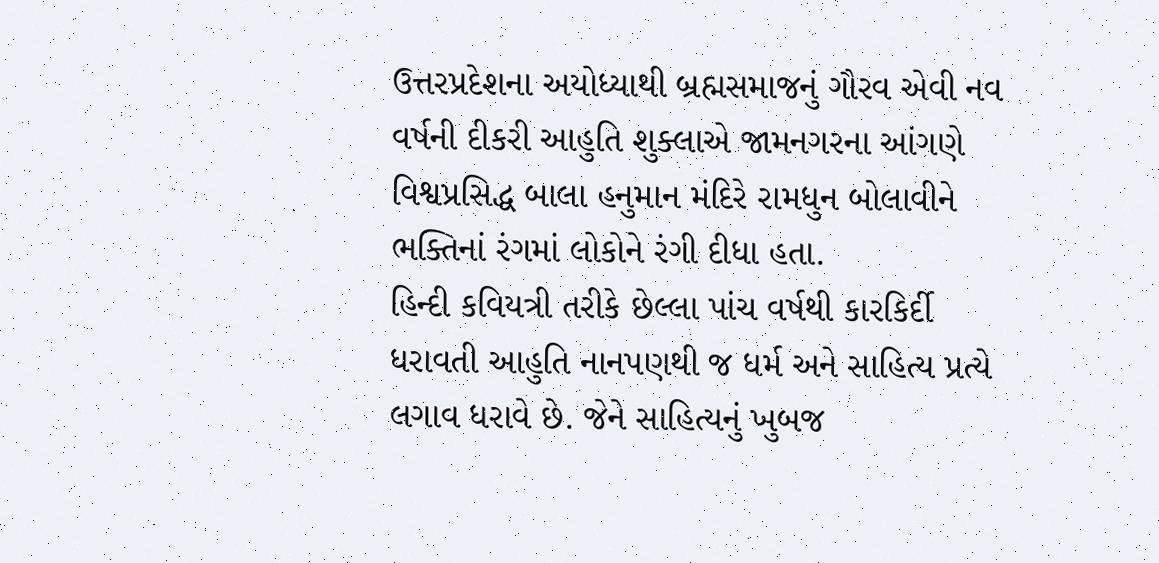ઉત્તરપ્રદેશના અયોધ્યાથી બ્રહ્મસમાજનું ગૌરવ એવી નવ વર્ષની દીકરી આહુતિ શુક્લાએ જામનગરના આંગણે વિશ્વપ્રસિદ્ધ બાલા હનુમાન મંદિરે રામધુન બોલાવીને ભક્તિનાં રંગમાં લોકોને રંગી દીધા હતા.
હિન્દી કવિયત્રી તરીકે છેલ્લા પાંચ વર્ષથી કારકિર્દી ધરાવતી આહુતિ નાનપણથી જ ધર્મ અને સાહિત્ય પ્રત્યે લગાવ ધરાવે છે. જેને સાહિત્યનું ખુબજ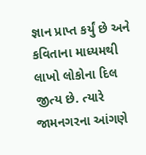જ્ઞાન પ્રાપ્ત કર્યું છે અને કવિતાના માધ્યમથી લાખો લોકોના દિલ જીત્ય છે. ત્યારે જામનગરના આંગણે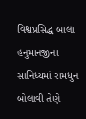વિશ્વપ્રસિદ્ધ બાલા હનુમાનજીના સાનિધ્યમાં રામધુન બોલાવી તેણે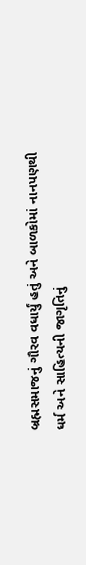બ્રહ્મસમાજનું ગૌરવ વધાર્યું હતું અને બાળકોમાં નાનપણથી ધર્મ અને સાહિત્યની જાગૃતિનું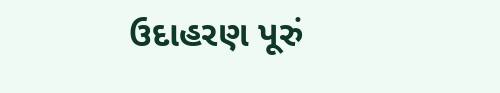ઉદાહરણ પૂરું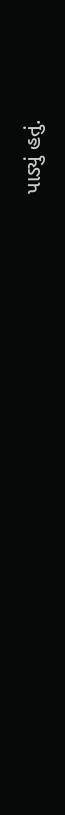પાડ્યું હતું.